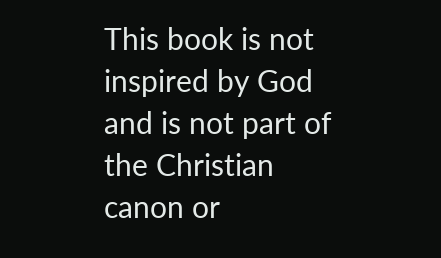This book is not inspired by God and is not part of the Christian canon or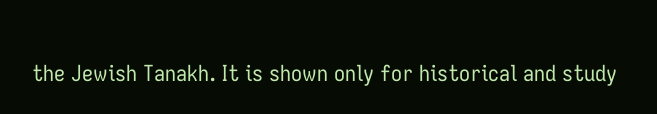the Jewish Tanakh. It is shown only for historical and study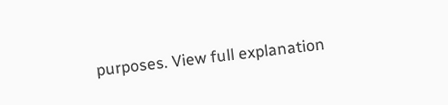purposes. View full explanation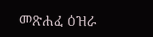መጽሐፈ ዕዝራ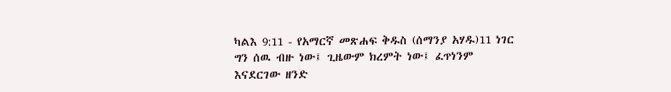ካልእ 9:11 - የአማርኛ መጽሐፍ ቅዱስ (ሰማንያ አሃዱ)11 ነገር ግን ሰዉ ብዙ ነው፤ ጊዜውም ክረምት ነው፤ ፈጥነንም እናደርገው ዘንድ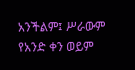አንችልም፤ ሥራውም የአንድ ቀን ወይም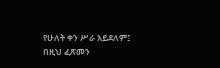የሁለት ቀን ሥራ አይደለም፤ በዚህ ፈጽመን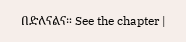በድለናልና። See the chapter |